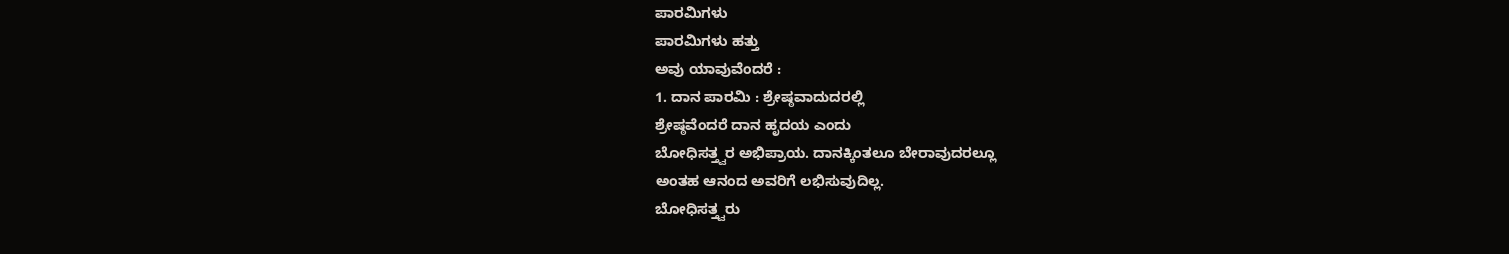ಪಾರಮಿಗಳು
ಪಾರಮಿಗಳು ಹತ್ತು
ಅವು ಯಾವುವೆಂದರೆ :
1. ದಾನ ಪಾರಮಿ : ಶ್ರೇಷ್ಠವಾದುದರಲ್ಲಿ
ಶ್ರೇಷ್ಠವೆಂದರೆ ದಾನ ಹೃದಯ ಎಂದು
ಬೋಧಿಸತ್ತ್ವರ ಅಭಿಪ್ರಾಯ. ದಾನಕ್ಕಿಂತಲೂ ಬೇರಾವುದರಲ್ಲೂ
ಅಂತಹ ಆನಂದ ಅವರಿಗೆ ಲಭಿಸುವುದಿಲ್ಲ.
ಬೋಧಿಸತ್ತ್ವರು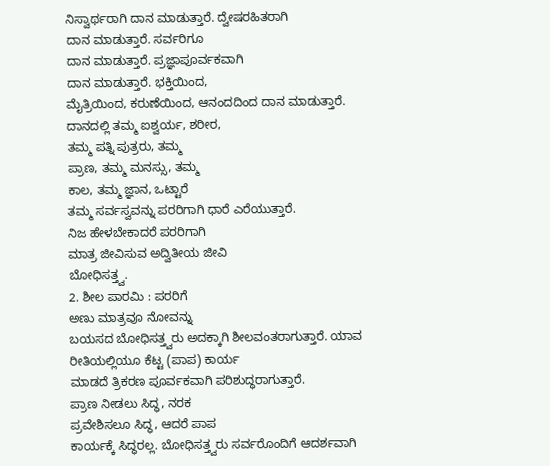ನಿಸ್ವಾರ್ಥರಾಗಿ ದಾನ ಮಾಡುತ್ತಾರೆ. ದ್ವೇಷರಹಿತರಾಗಿ
ದಾನ ಮಾಡುತ್ತಾರೆ. ಸರ್ವರಿಗೂ
ದಾನ ಮಾಡುತ್ತಾರೆ. ಪ್ರಜ್ಞಾಪೂರ್ವಕವಾಗಿ
ದಾನ ಮಾಡುತ್ತಾರೆ. ಭಕ್ತಿಯಿಂದ,
ಮೈತ್ರಿಯಿಂದ, ಕರುಣೆಯಿಂದ, ಆನಂದದಿಂದ ದಾನ ಮಾಡುತ್ತಾರೆ.
ದಾನದಲ್ಲಿ ತಮ್ಮ ಐಶ್ವರ್ಯ, ಶರೀರ,
ತಮ್ಮ ಪತ್ನಿ ಪುತ್ರರು, ತಮ್ಮ
ಪ್ರಾಣ, ತಮ್ಮ ಮನಸ್ಸು, ತಮ್ಮ
ಕಾಲ, ತಮ್ಮ ಜ್ಞಾನ, ಒಟ್ಟಾರೆ
ತಮ್ಮ ಸರ್ವಸ್ವವನ್ನು ಪರರಿಗಾಗಿ ಧಾರೆ ಎರೆಯುತ್ತಾರೆ.
ನಿಜ ಹೇಳಬೇಕಾದರೆ ಪರರಿಗಾಗಿ
ಮಾತ್ರ ಜೀವಿಸುವ ಅದ್ವಿತೀಯ ಜೀವಿ
ಬೋಧಿಸತ್ತ್ವ.
2. ಶೀಲ ಪಾರಮಿ : ಪರರಿಗೆ
ಅಣು ಮಾತ್ರವೂ ನೋವನ್ನು
ಬಯಸದ ಬೋಧಿಸತ್ತ್ವರು ಅದಕ್ಕಾಗಿ ಶೀಲವಂತರಾಗುತ್ತಾರೆ. ಯಾವ
ರೀತಿಯಲ್ಲಿಯೂ ಕೆಟ್ಟ (ಪಾಪ) ಕಾರ್ಯ
ಮಾಡದೆ ತ್ರಿಕರಣ ಪೂರ್ವಕವಾಗಿ ಪರಿಶುದ್ಧರಾಗುತ್ತಾರೆ.
ಪ್ರಾಣ ನೀಡಲು ಸಿದ್ಧ, ನರಕ
ಪ್ರವೇಶಿಸಲೂ ಸಿದ್ಧ, ಆದರೆ ಪಾಪ
ಕಾರ್ಯಕ್ಕೆ ಸಿದ್ಧರಲ್ಲ. ಬೋಧಿಸತ್ತ್ವರು ಸರ್ವರೊಂದಿಗೆ ಆದರ್ಶವಾಗಿ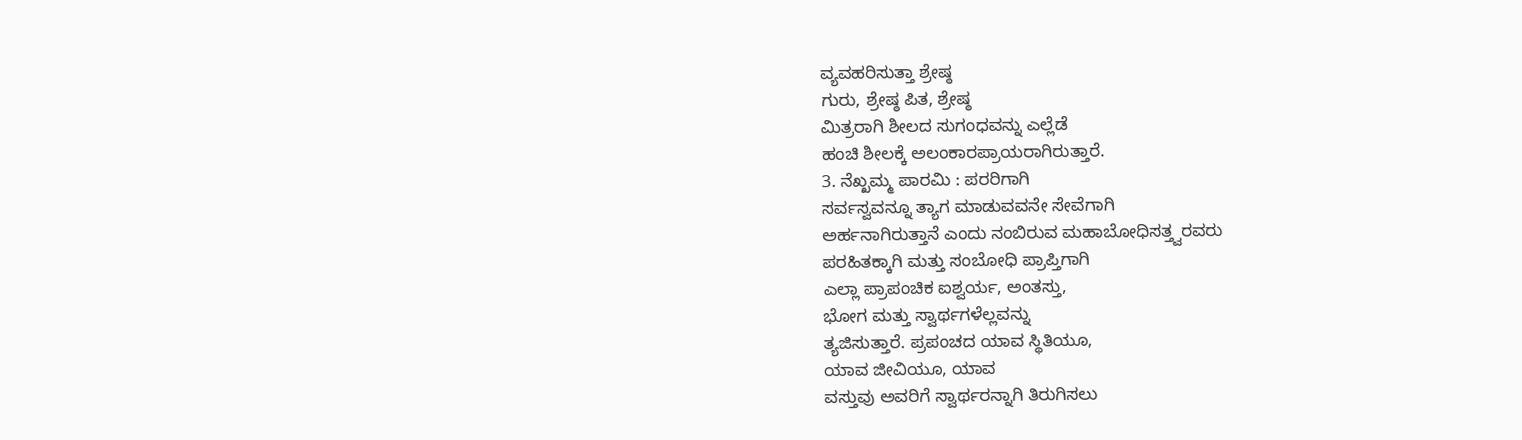ವ್ಯವಹರಿಸುತ್ತಾ ಶ್ರೇಷ್ಠ
ಗುರು, ಶ್ರೇಷ್ಠ ಪಿತ, ಶ್ರೇಷ್ಠ
ಮಿತ್ರರಾಗಿ ಶೀಲದ ಸುಗಂಧವನ್ನು ಎಲ್ಲೆಡೆ
ಹಂಚಿ ಶೀಲಕ್ಕೆ ಅಲಂಕಾರಪ್ರಾಯರಾಗಿರುತ್ತಾರೆ.
3. ನೆಖ್ಖಮ್ಮ ಪಾರಮಿ : ಪರರಿಗಾಗಿ
ಸರ್ವಸ್ವವನ್ನೂ ತ್ಯಾಗ ಮಾಡುವವನೇ ಸೇವೆಗಾಗಿ
ಅರ್ಹನಾಗಿರುತ್ತಾನೆ ಎಂದು ನಂಬಿರುವ ಮಹಾಬೋಧಿಸತ್ತ್ವರವರು
ಪರಹಿತಕ್ಕಾಗಿ ಮತ್ತು ಸಂಬೋಧಿ ಪ್ರಾಪ್ತಿಗಾಗಿ
ಎಲ್ಲಾ ಪ್ರಾಪಂಚಿಕ ಐಶ್ವರ್ಯ, ಅಂತಸ್ತು,
ಭೋಗ ಮತ್ತು ಸ್ವಾರ್ಥಗಳೆಲ್ಲವನ್ನು
ತ್ಯಜಿಸುತ್ತಾರೆ. ಪ್ರಪಂಚದ ಯಾವ ಸ್ಥಿತಿಯೂ,
ಯಾವ ಜೀವಿಯೂ, ಯಾವ
ವಸ್ತುವು ಅವರಿಗೆ ಸ್ವಾರ್ಥರನ್ನಾಗಿ ತಿರುಗಿಸಲು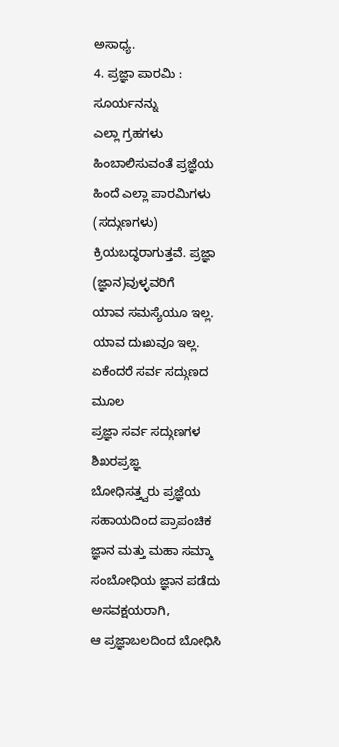ಅಸಾಧ್ಯ.
4. ಪ್ರಜ್ಞಾ ಪಾರಮಿ : ಸೂರ್ಯನನ್ನು
ಎಲ್ಲಾ ಗ್ರಹಗಳು ಹಿಂಬಾಲಿಸುವಂತೆ ಪ್ರಜ್ಞೆಯ
ಹಿಂದೆ ಎಲ್ಲಾ ಪಾರಮಿಗಳು (ಸದ್ಗುಣಗಳು)
ಕ್ರಿಯಬದ್ಧರಾಗುತ್ತವೆ. ಪ್ರಜ್ಞಾ (ಜ್ಞಾನ)ವುಳ್ಳವರಿಗೆ
ಯಾವ ಸಮಸ್ಯೆಯೂ ಇಲ್ಲ.
ಯಾವ ದುಃಖವೂ ಇಲ್ಲ.
ಏಕೆಂದರೆ ಸರ್ವ ಸದ್ಗುಣದ ಮೂಲ
ಪ್ರಜ್ಞಾ ಸರ್ವ ಸದ್ಗುಣಗಳ ಶಿಖರಪ್ರಙ್ಞ
ಬೋಧಿಸತ್ತ್ವರು ಪ್ರಜ್ಞೆಯ ಸಹಾಯದಿಂದ ಪ್ರಾಪಂಚಿಕ
ಜ್ಞಾನ ಮತ್ತು ಮಹಾ ಸಮ್ಮಾ
ಸಂಬೋಧಿಯ ಜ್ಞಾನ ಪಡೆದು ಅಸವಕ್ಷಯರಾಗಿ,
ಆ ಪ್ರಜ್ಞಾಬಲದಿಂದ ಬೋಧಿಸಿ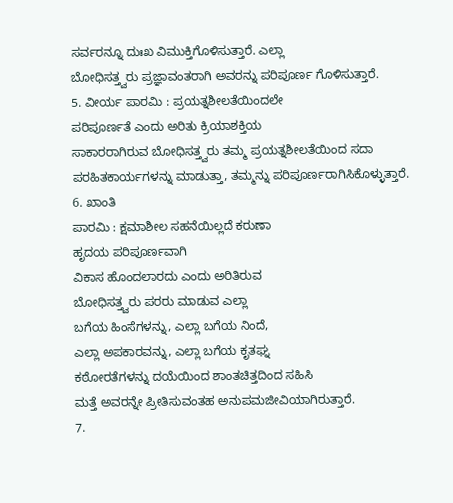ಸರ್ವರನ್ನೂ ದುಃಖ ವಿಮುಕ್ತಿಗೊಳಿಸುತ್ತಾರೆ. ಎಲ್ಲಾ
ಬೋಧಿಸತ್ತ್ವರು ಪ್ರಜ್ಞಾವಂತರಾಗಿ ಅವರನ್ನು ಪರಿಪೂರ್ಣ ಗೊಳಿಸುತ್ತಾರೆ.
5. ವೀರ್ಯ ಪಾರಮಿ : ಪ್ರಯತ್ನಶೀಲತೆಯಿಂದಲೇ
ಪರಿಪೂರ್ಣತೆ ಎಂದು ಅರಿತು ಕ್ರಿಯಾಶಕ್ತಿಯ
ಸಾಕಾರರಾಗಿರುವ ಬೋಧಿಸತ್ತ್ವರು ತಮ್ಮ ಪ್ರಯತ್ನಶೀಲತೆಯಿಂದ ಸದಾ
ಪರಹಿತಕಾರ್ಯಗಳನ್ನು ಮಾಡುತ್ತಾ, ತಮ್ಮನ್ನು ಪರಿಪೂರ್ಣರಾಗಿಸಿಕೊಳ್ಳುತ್ತಾರೆ.
6. ಖಾಂತಿ
ಪಾರಮಿ : ಕ್ಷಮಾಶೀಲ ಸಹನೆಯಿಲ್ಲದೆ ಕರುಣಾ
ಹೃದಯ ಪರಿಪೂರ್ಣವಾಗಿ
ವಿಕಾಸ ಹೊಂದಲಾರದು ಎಂದು ಅರಿತಿರುವ
ಬೋಧಿಸತ್ತ್ವರು ಪರರು ಮಾಡುವ ಎಲ್ಲಾ
ಬಗೆಯ ಹಿಂಸೆಗಳನ್ನು, ಎಲ್ಲಾ ಬಗೆಯ ನಿಂದೆ,
ಎಲ್ಲಾ ಅಪಕಾರವನ್ನು, ಎಲ್ಲಾ ಬಗೆಯ ಕೃತಘ್ನ
ಕಠೋರತೆಗಳನ್ನು ದಯೆಯಿಂದ ಶಾಂತಚಿತ್ತದಿಂದ ಸಹಿಸಿ
ಮತ್ತೆ ಅವರನ್ನೇ ಪ್ರೀತಿಸುವಂತಹ ಅನುಪಮಜೀವಿಯಾಗಿರುತ್ತಾರೆ.
7.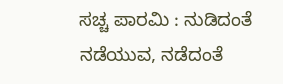ಸಚ್ಚ ಪಾರಮಿ : ನುಡಿದಂತೆ
ನಡೆಯುವ, ನಡೆದಂತೆ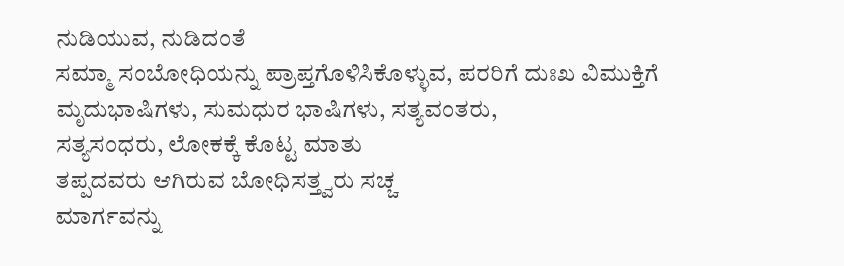ನುಡಿಯುವ, ನುಡಿದಂತೆ
ಸಮ್ಮಾ ಸಂಬೋಧಿಯನ್ನು ಪ್ರಾಪ್ತಗೊಳಿಸಿಕೊಳ್ಳುವ, ಪರರಿಗೆ ದುಃಖ ವಿಮುಕ್ತಿಗೆ
ಮೃದುಭಾಷಿಗಳು, ಸುಮಧುರ ಭಾಷಿಗಳು, ಸತ್ಯವಂತರು,
ಸತ್ಯಸಂಧರು, ಲೋಕಕ್ಕೆ ಕೊಟ್ಟ ಮಾತು
ತಪ್ಪದವರು ಆಗಿರುವ ಬೋಧಿಸತ್ತ್ವರು ಸಚ್ಚ
ಮಾರ್ಗವನ್ನು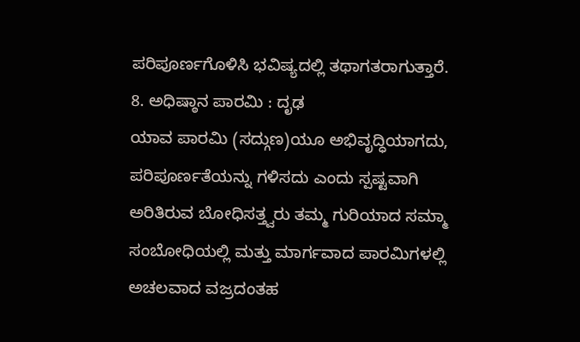ಪರಿಪೂರ್ಣಗೊಳಿಸಿ ಭವಿಷ್ಯದಲ್ಲಿ ತಥಾಗತರಾಗುತ್ತಾರೆ.
8. ಅಧಿಷ್ಠಾನ ಪಾರಮಿ : ದೃಢ
ಯಾವ ಪಾರಮಿ (ಸದ್ಗುಣ)ಯೂ ಅಭಿವೃದ್ಧಿಯಾಗದು,
ಪರಿಪೂರ್ಣತೆಯನ್ನು ಗಳಿಸದು ಎಂದು ಸ್ಪಷ್ಟವಾಗಿ
ಅರಿತಿರುವ ಬೋಧಿಸತ್ತ್ವರು ತಮ್ಮ ಗುರಿಯಾದ ಸಮ್ಮಾ
ಸಂಬೋಧಿಯಲ್ಲಿ ಮತ್ತು ಮಾರ್ಗವಾದ ಪಾರಮಿಗಳಲ್ಲಿ
ಅಚಲವಾದ ವಜ್ರದಂತಹ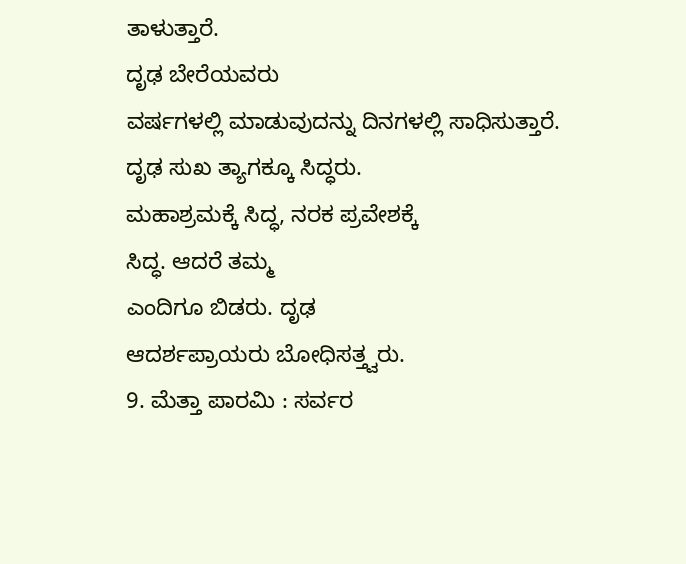ತಾಳುತ್ತಾರೆ.
ದೃಢ ಬೇರೆಯವರು
ವರ್ಷಗಳಲ್ಲಿ ಮಾಡುವುದನ್ನು ದಿನಗಳಲ್ಲಿ ಸಾಧಿಸುತ್ತಾರೆ.
ದೃಢ ಸುಖ ತ್ಯಾಗಕ್ಕೂ ಸಿದ್ಧರು.
ಮಹಾಶ್ರಮಕ್ಕೆ ಸಿದ್ಧ, ನರಕ ಪ್ರವೇಶಕ್ಕೆ
ಸಿದ್ಧ. ಆದರೆ ತಮ್ಮ
ಎಂದಿಗೂ ಬಿಡರು. ದೃಢ
ಆದರ್ಶಪ್ರಾಯರು ಬೋಧಿಸತ್ತ್ವರು.
9. ಮೆತ್ತಾ ಪಾರಮಿ : ಸರ್ವರ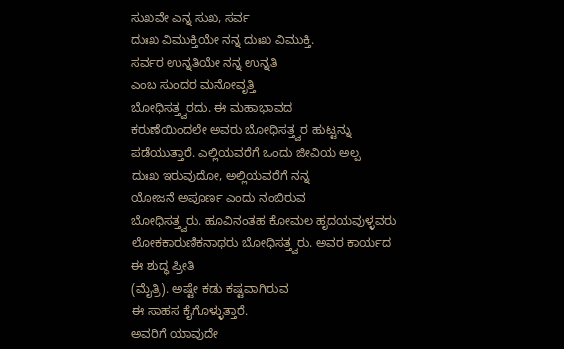ಸುಖವೇ ಎನ್ನ ಸುಖ, ಸರ್ವ
ದುಃಖ ವಿಮುಕ್ತಿಯೇ ನನ್ನ ದುಃಖ ವಿಮುಕ್ತಿ.
ಸರ್ವರ ಉನ್ನತಿಯೇ ನನ್ನ ಉನ್ನತಿ
ಎಂಬ ಸುಂದರ ಮನೋವೃತ್ತಿ
ಬೋಧಿಸತ್ತ್ವರದು. ಈ ಮಹಾಭಾವದ
ಕರುಣೆಯಿಂದಲೇ ಅವರು ಬೋಧಿಸತ್ತ್ವರ ಹುಟ್ಟನ್ನು
ಪಡೆಯುತ್ತಾರೆ. ಎಲ್ಲಿಯವರೆಗೆ ಒಂದು ಜೀವಿಯ ಅಲ್ಪ
ದುಃಖ ಇರುವುದೋ, ಅಲ್ಲಿಯವರೆಗೆ ನನ್ನ
ಯೋಜನೆ ಅಪೂರ್ಣ ಎಂದು ನಂಬಿರುವ
ಬೋಧಿಸತ್ತ್ವರು. ಹೂವಿನಂತಹ ಕೋಮಲ ಹೃದಯವುಳ್ಳವರು
ಲೋಕಕಾರುಣಿಕನಾಥರು ಬೋಧಿಸತ್ತ್ವರು. ಅವರ ಕಾರ್ಯದ
ಈ ಶುದ್ಧ ಪ್ರೀತಿ
(ಮೈತ್ರಿ). ಅಷ್ಟೇ ಕಡು ಕಷ್ಟವಾಗಿರುವ
ಈ ಸಾಹಸ ಕೈಗೊಳ್ಳುತ್ತಾರೆ.
ಅವರಿಗೆ ಯಾವುದೇ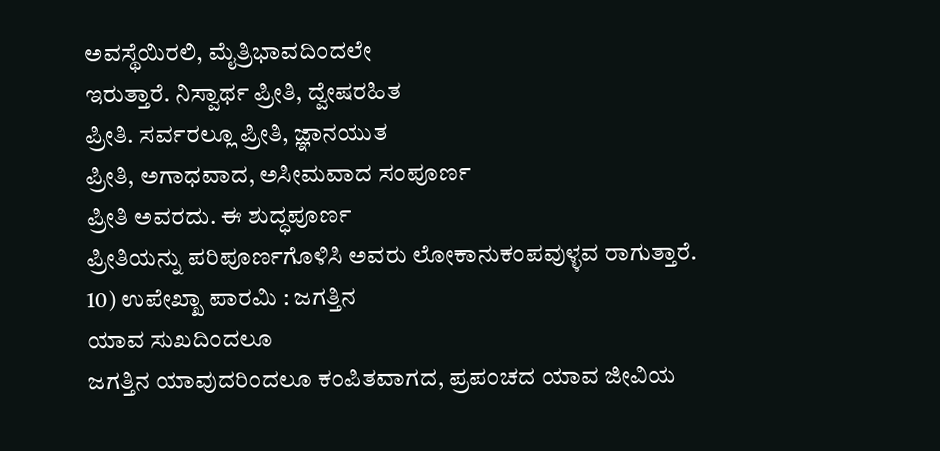ಅವಸ್ಥೆಯಿರಲಿ, ಮೈತ್ರಿಭಾವದಿಂದಲೇ
ಇರುತ್ತಾರೆ. ನಿಸ್ವಾರ್ಥ ಪ್ರೀತಿ, ದ್ವೇಷರಹಿತ
ಪ್ರೀತಿ. ಸರ್ವರಲ್ಲೂ ಪ್ರೀತಿ, ಜ್ಞಾನಯುತ
ಪ್ರೀತಿ, ಅಗಾಧವಾದ, ಅಸೀಮವಾದ ಸಂಪೂರ್ಣ
ಪ್ರೀತಿ ಅವರದು. ಈ ಶುದ್ಧಪೂರ್ಣ
ಪ್ರೀತಿಯನ್ನು ಪರಿಪೂರ್ಣಗೊಳಿಸಿ ಅವರು ಲೋಕಾನುಕಂಪವುಳ್ಳವ ರಾಗುತ್ತಾರೆ.
10) ಉಪೇಖ್ಖಾ ಪಾರಮಿ : ಜಗತ್ತಿನ
ಯಾವ ಸುಖದಿಂದಲೂ
ಜಗತ್ತಿನ ಯಾವುದರಿಂದಲೂ ಕಂಪಿತವಾಗದ, ಪ್ರಪಂಚದ ಯಾವ ಜೀವಿಯ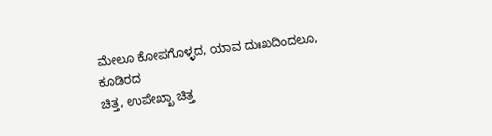ಮೇಲೂ ಕೋಪಗೊಳ್ಳದ, ಯಾವ ದುಃಖದಿಂದಲೂ, ಕೂಡಿರದ
ಚಿತ್ತ, ಉಪೇಖ್ಖಾ ಚಿತ್ತ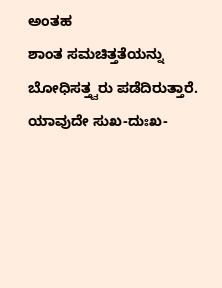ಅಂತಹ
ಶಾಂತ ಸಮಚಿತ್ತತೆಯನ್ನು ಬೋಧಿಸತ್ತ್ವರು ಪಡೆದಿರುತ್ತಾರೆ. ಯಾವುದೇ ಸುಖ-ದುಃಖ-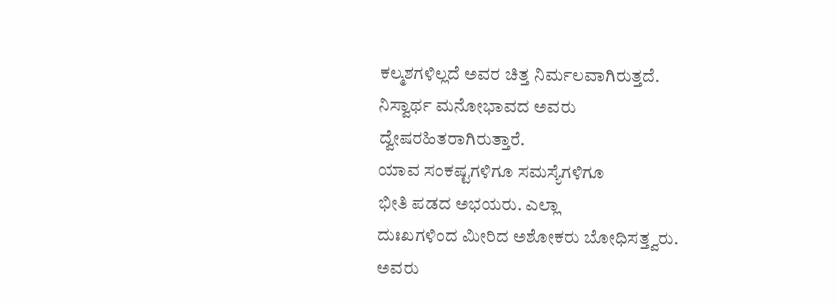ಕಲ್ಮಶಗಳಿಲ್ಲದೆ ಅವರ ಚಿತ್ತ ನಿರ್ಮಲವಾಗಿರುತ್ತದೆ.
ನಿಸ್ವಾರ್ಥ ಮನೋಭಾವದ ಅವರು ದ್ವೇಷರಹಿತರಾಗಿರುತ್ತಾರೆ.
ಯಾವ ಸಂಕಷ್ಟಗಳಿಗೂ ಸಮಸ್ಯೆಗಳಿಗೂ
ಭೀತಿ ಪಡದ ಅಭಯರು. ಎಲ್ಲಾ
ದುಃಖಗಳಿಂದ ಮೀರಿದ ಅಶೋಕರು ಬೋಧಿಸತ್ತ್ವರು.
ಅವರು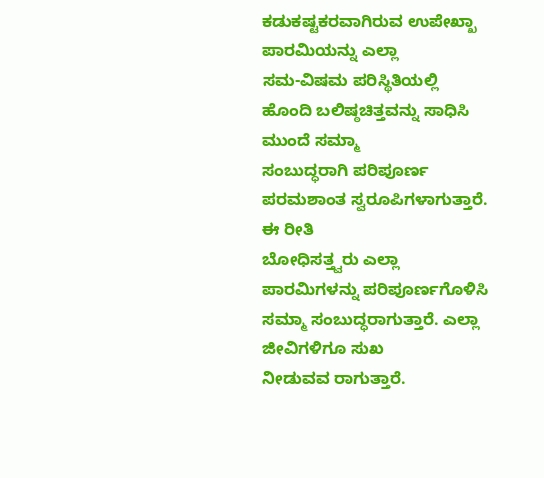ಕಡುಕಷ್ಟಕರವಾಗಿರುವ ಉಪೇಖ್ಖಾ ಪಾರಮಿಯನ್ನು ಎಲ್ಲಾ
ಸಮ-ವಿಷಮ ಪರಿಸ್ಥಿತಿಯಲ್ಲಿ
ಹೊಂದಿ ಬಲಿಷ್ಠಚಿತ್ತವನ್ನು ಸಾಧಿಸಿ ಮುಂದೆ ಸಮ್ಮಾ
ಸಂಬುದ್ಧರಾಗಿ ಪರಿಪೂರ್ಣ ಪರಮಶಾಂತ ಸ್ವರೂಪಿಗಳಾಗುತ್ತಾರೆ.
ಈ ರೀತಿ
ಬೋಧಿಸತ್ತ್ವರು ಎಲ್ಲಾ ಪಾರಮಿಗಳನ್ನು ಪರಿಪೂರ್ಣಗೊಳಿಸಿ
ಸಮ್ಮಾ ಸಂಬುದ್ಧರಾಗುತ್ತಾರೆ. ಎಲ್ಲಾ ಜೀವಿಗಳಿಗೂ ಸುಖ
ನೀಡುವವ ರಾಗುತ್ತಾರೆ.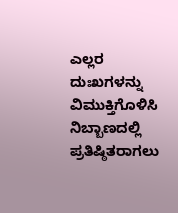ಎಲ್ಲರ ದುಃಖಗಳನ್ನು ವಿಮುಕ್ತಿಗೊಳಿಸಿ
ನಿಬ್ಬಾಣದಲ್ಲಿ ಪ್ರತಿಷ್ಠಿತರಾಗಲು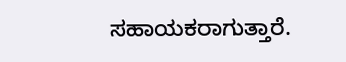ಸಹಾಯಕರಾಗುತ್ತಾರೆ.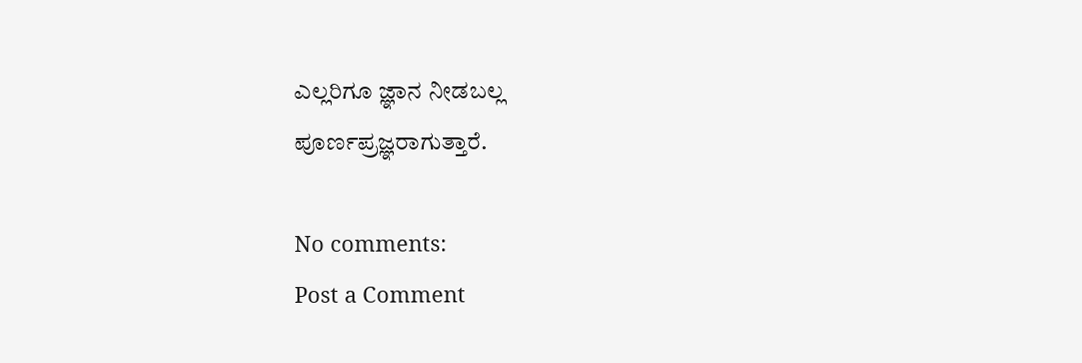ಎಲ್ಲರಿಗೂ ಜ್ಞಾನ ನೀಡಬಲ್ಲ
ಪೂರ್ಣಪ್ರಜ್ಞರಾಗುತ್ತಾರೆ.

No comments:
Post a Comment